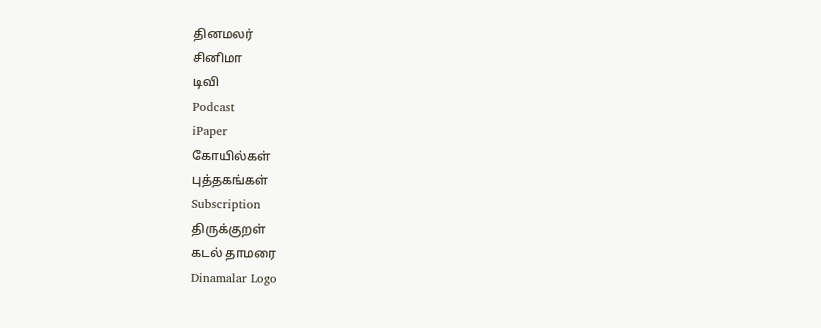தினமலர்
சினிமா
டிவி
Podcast
iPaper
கோயில்கள்
புத்தகங்கள்
Subscription
திருக்குறள்
கடல் தாமரை
Dinamalar Logo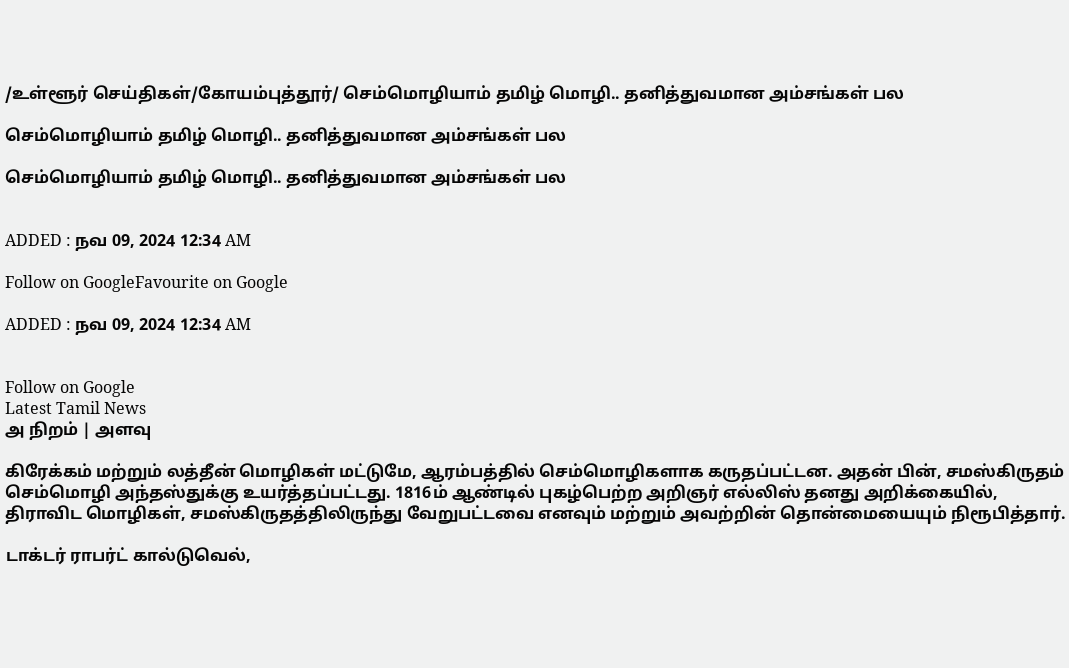/உள்ளூர் செய்திகள்/கோயம்புத்தூர்/ செம்மொழியாம் தமிழ் மொழி.. தனித்துவமான அம்சங்கள் பல

செம்மொழியாம் தமிழ் மொழி.. தனித்துவமான அம்சங்கள் பல

செம்மொழியாம் தமிழ் மொழி.. தனித்துவமான அம்சங்கள் பல


ADDED : நவ 09, 2024 12:34 AM

Follow on GoogleFavourite on Google

ADDED : நவ 09, 2024 12:34 AM


Follow on Google
Latest Tamil News
அ நிறம் | அளவு

கிரேக்கம் மற்றும் லத்தீன் மொழிகள் மட்டுமே, ஆரம்பத்தில் செம்மொழிகளாக கருதப்பட்டன. அதன் பின், சமஸ்கிருதம் செம்மொழி அந்தஸ்துக்கு உயர்த்தப்பட்டது. 1816ம் ஆண்டில் புகழ்பெற்ற அறிஞர் எல்லிஸ் தனது அறிக்கையில், திராவிட மொழிகள், சமஸ்கிருதத்திலிருந்து வேறுபட்டவை எனவும் மற்றும் அவற்றின் தொன்மையையும் நிரூபித்தார்.

டாக்டர் ராபர்ட் கால்டுவெல்,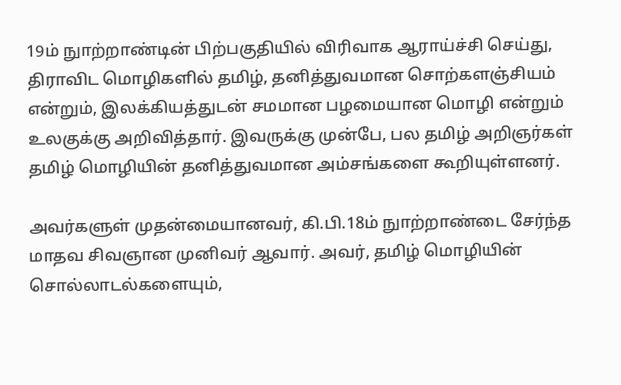19ம் நுாற்றாண்டின் பிற்பகுதியில் விரிவாக ஆராய்ச்சி செய்து, திராவிட மொழிகளில் தமிழ், தனித்துவமான சொற்களஞ்சியம் என்றும், இலக்கியத்துடன் சமமான பழமையான மொழி என்றும் உலகுக்கு அறிவித்தார். இவருக்கு முன்பே, பல தமிழ் அறிஞர்கள் தமிழ் மொழியின் தனித்துவமான அம்சங்களை கூறியுள்ளனர்.

அவர்களுள் முதன்மையானவர், கி.பி.18ம் நுாற்றாண்டை சேர்ந்த மாதவ சிவஞான முனிவர் ஆவார். அவர், தமிழ் மொழியின் சொல்லாடல்களையும்,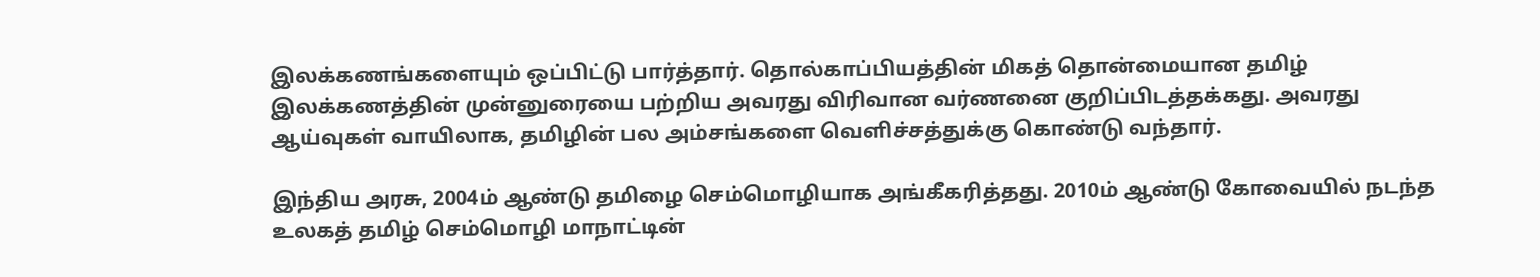இலக்கணங்களையும் ஒப்பிட்டு பார்த்தார். தொல்காப்பியத்தின் மிகத் தொன்மையான தமிழ் இலக்கணத்தின் முன்னுரையை பற்றிய அவரது விரிவான வர்ணனை குறிப்பிடத்தக்கது. அவரது ஆய்வுகள் வாயிலாக, தமிழின் பல அம்சங்களை வெளிச்சத்துக்கு கொண்டு வந்தார்.

இந்திய அரசு, 2004ம் ஆண்டு தமிழை செம்மொழியாக அங்கீகரித்தது. 2010ம் ஆண்டு கோவையில் நடந்த உலகத் தமிழ் செம்மொழி மாநாட்டின்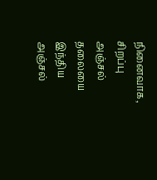நினைவாக, சிறப்பு அஞ்சல் தலையை இந்திய அஞ்சல்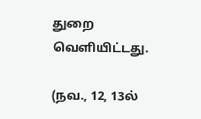துறை வெளியிட்டது.

(நவ., 12, 13ல்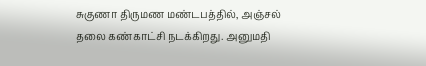சுகுணா திருமண மண்டபத்தில், அஞ்சல் தலை கண்காட்சி நடக்கிறது. அனுமதி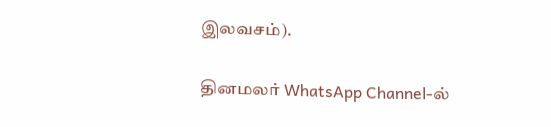இலவசம்).

தினமலர் WhatsApp Channel-ல்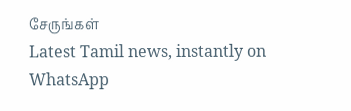சேருங்கள்
Latest Tamil news, instantly on WhatsApp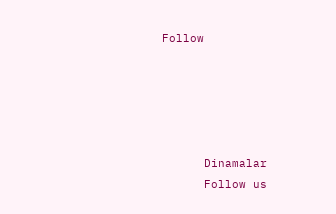Follow





      Dinamalar
      Follow us